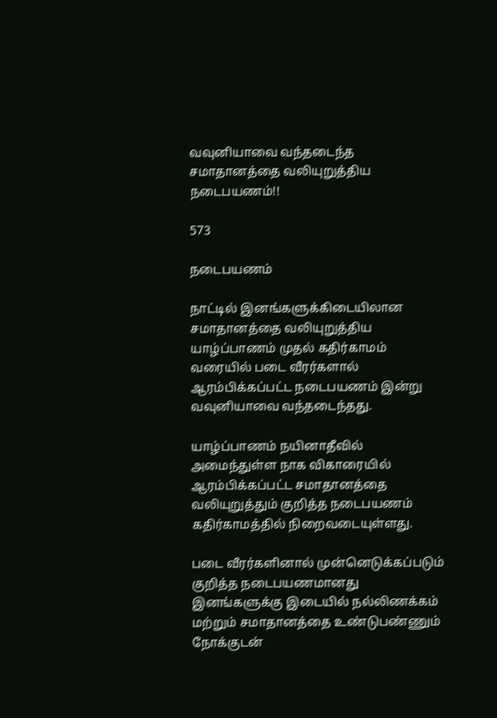வவுனியாவை வந்தடைந்த சமாதானத்தை வலியுறுத்திய நடைபயணம்!!

573

நடைபயணம்

நாட்டில் இனங்களுக்கிடையிலான சமாதானத்தை வலியுறுத்திய யாழ்ப்பாணம் முதல் கதிர்காமம் வரையில் படை வீரர்களால் ஆரம்பிக்கப்பட்ட நடைபயணம் இன்று வவுனியாவை வந்தடைந்தது.

யாழ்ப்பாணம் நயினாதீவில் அமைந்துள்ள நாக விகாரையில் ஆரம்பிக்கப்பட்ட சமாதானத்தை வலியுறுத்தும் குறித்த நடைபயணம் கதிர்காமத்தில் நிறைவடையுள்ளது.

படை வீரர்களினால் முன்னெடுக்கப்படும் குறித்த நடைபயணமானது இனங்களுக்கு இடையில் நல்லிணக்கம் மற்றும் சமாதானத்தை உண்டுபண்ணும் நோக்குடன்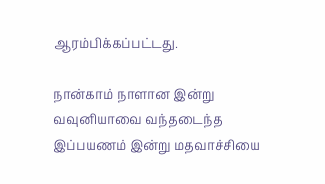ஆரம்பிக்கப்பட்டது.

நான்காம் நாளான இன்று வவுனியாவை வந்தடைந்த இப்பயணம் இன்று மதவாச்சியை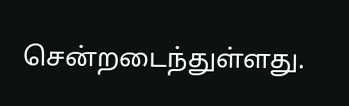சென்றடைந்துள்ளது.